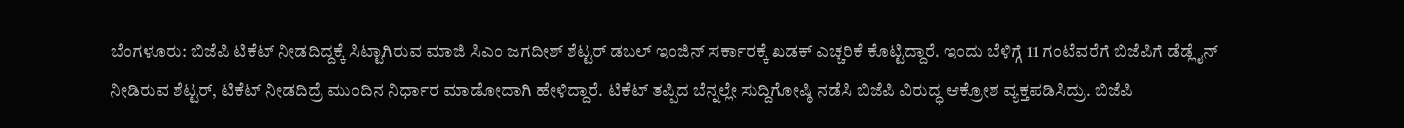ಬೆಂಗಳೂರು: ಬಿಜೆಪಿ ಟಿಕೆಟ್ ನೀಡದಿದ್ದಕ್ಕೆ ಸಿಟ್ಟಾಗಿರುವ ಮಾಜಿ ಸಿಎಂ ಜಗದೀಶ್ ಶೆಟ್ಟರ್ ಡಬಲ್ ಇಂಜಿನ್ ಸರ್ಕಾರಕ್ಕೆ ಖಡಕ್ ಎಚ್ಚರಿಕೆ ಕೊಟ್ಟಿದ್ದಾರೆ. ಇಂದು ಬೆಳಿಗ್ಗೆ 11 ಗಂಟೆವರೆಗೆ ಬಿಜೆಪಿಗೆ ಡೆಡ್ಲೈನ್ ನೀಡಿರುವ ಶೆಟ್ಟರ್, ಟಿಕೆಟ್ ನೀಡದಿದ್ರೆ ಮುಂದಿನ ನಿರ್ಧಾರ ಮಾಡೋದಾಗಿ ಹೇಳಿದ್ದಾರೆ. ಟಿಕೆಟ್ ತಪ್ಪಿದ ಬೆನ್ನಲ್ಲೇ ಸುದ್ದಿಗೋಷ್ಠಿ ನಡೆಸಿ ಬಿಜೆಪಿ ವಿರುದ್ಧ ಆಕ್ರೋಶ ವ್ಯಕ್ತಪಡಿಸಿದ್ರು. ಬಿಜೆಪಿ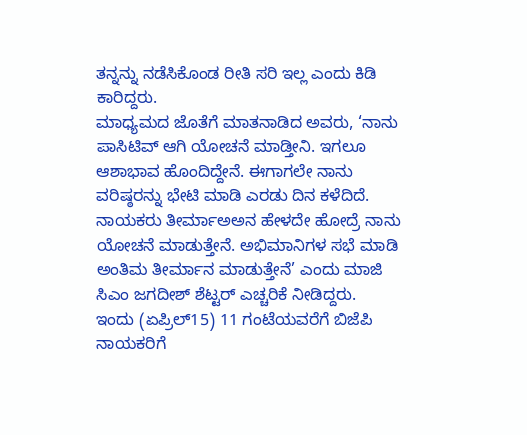ತನ್ನನ್ನು ನಡೆಸಿಕೊಂಡ ರೀತಿ ಸರಿ ಇಲ್ಲ ಎಂದು ಕಿಡಿ ಕಾರಿದ್ದರು.
ಮಾಧ್ಯಮದ ಜೊತೆಗೆ ಮಾತನಾಡಿದ ಅವರು, ‘ನಾನು ಪಾಸಿಟಿವ್ ಆಗಿ ಯೋಚನೆ ಮಾಡ್ತೀನಿ. ಇಗಲೂ ಆಶಾಭಾವ ಹೊಂದಿದ್ದೇನೆ. ಈಗಾಗಲೇ ನಾನು ವರಿಷ್ಠರನ್ನು ಭೇಟಿ ಮಾಡಿ ಎರಡು ದಿನ ಕಳೆದಿದೆ. ನಾಯಕರು ತೀರ್ಮಾಅಅನ ಹೇಳದೇ ಹೋದ್ರೆ ನಾನು ಯೋಚನೆ ಮಾಡುತ್ತೇನೆ. ಅಭಿಮಾನಿಗಳ ಸಭೆ ಮಾಡಿ ಅಂತಿಮ ತೀರ್ಮಾನ ಮಾಡುತ್ತೇನೆ’ ಎಂದು ಮಾಜಿ ಸಿಎಂ ಜಗದೀಶ್ ಶೆಟ್ಟರ್ ಎಚ್ಚರಿಕೆ ನೀಡಿದ್ದರು.
ಇಂದು (ಏಪ್ರಿಲ್15) 11 ಗಂಟೆಯವರೆಗೆ ಬಿಜೆಪಿ ನಾಯಕರಿಗೆ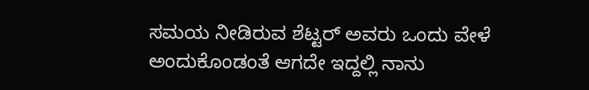ಸಮಯ ನೀಡಿರುವ ಶೆಟ್ಟರ್ ಅವರು ಒಂದು ವೇಳೆ ಅಂದುಕೊಂಡಂತೆ ಆಗದೇ ಇದ್ದಲ್ಲಿ ನಾನು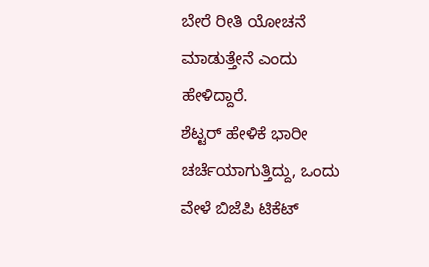ಬೇರೆ ರೀತಿ ಯೋಚನೆ ಮಾಡುತ್ತೇನೆ ಎಂದು ಹೇಳಿದ್ದಾರೆ.
ಶೆಟ್ಟರ್ ಹೇಳಿಕೆ ಭಾರೀ ಚರ್ಚೆಯಾಗುತ್ತಿದ್ದು, ಒಂದು ವೇಳೆ ಬಿಜೆಪಿ ಟಿಕೆಟ್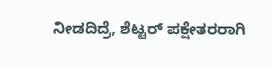ನೀಡದಿದ್ರೆ, ಶೆಟ್ಟರ್ ಪಕ್ಷೇತರರಾಗಿ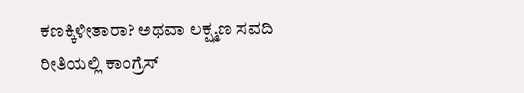ಕಣಕ್ಕಿಳೀತಾರಾ? ಅಥವಾ ಲಕ್ಷ್ಮಣ ಸವದಿ ರೀತಿಯಲ್ಲಿ ಕಾಂಗ್ರೆಸ್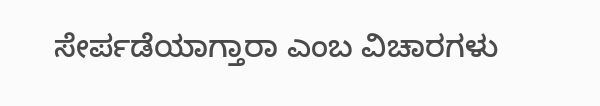ಸೇರ್ಪಡೆಯಾಗ್ತಾರಾ ಎಂಬ ವಿಚಾರಗಳು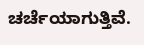ಚರ್ಚೆಯಾಗುತ್ತಿವೆ.